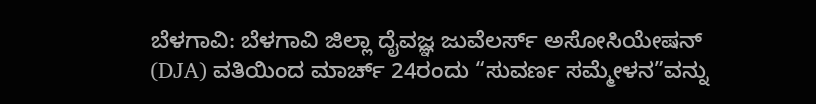ಬೆಳಗಾವಿ: ಬೆಳಗಾವಿ ಜಿಲ್ಲಾ ದೈವಜ್ಞ ಜುವೆಲರ್ಸ್ ಅಸೋಸಿಯೇಷನ್ (DJA) ವತಿಯಿಂದ ಮಾರ್ಚ್ 24ರಂದು “ಸುವರ್ಣ ಸಮ್ಮೇಳನ”ವನ್ನು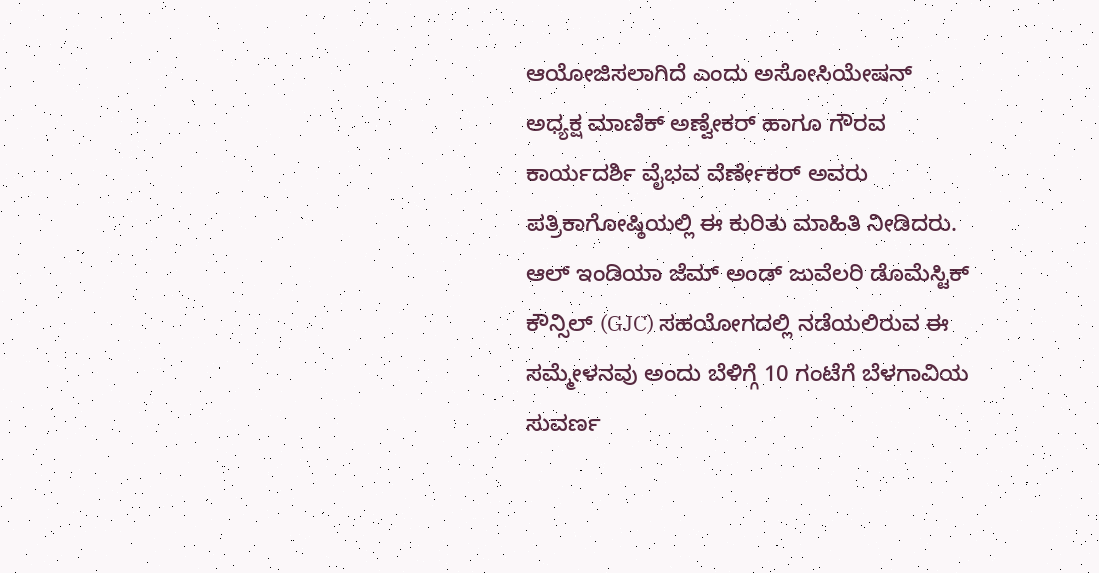ಆಯೋಜಿಸಲಾಗಿದೆ ಎಂದು ಅಸೋಸಿಯೇಷನ್ ಅಧ್ಯಕ್ಷ ಮಾಣಿಕ್ ಅಣ್ವೇಕರ್ ಹಾಗೂ ಗೌರವ ಕಾರ್ಯದರ್ಶಿ ವೈಭವ ವೆರ್ಣೇಕರ್ ಅವರು ಪತ್ರಿಕಾಗೋಷ್ಠಿಯಲ್ಲಿ ಈ ಕುರಿತು ಮಾಹಿತಿ ನೀಡಿದರು.
ಆಲ್ ಇಂಡಿಯಾ ಜೆಮ್ ಅಂಡ್ ಜುವೆಲರಿ ಡೊಮೆಸ್ಟಿಕ್ ಕೌನ್ಸಿಲ್ (GJC) ಸಹಯೋಗದಲ್ಲಿ ನಡೆಯಲಿರುವ ಈ ಸಮ್ಮೇಳನವು ಅಂದು ಬೆಳಿಗ್ಗೆ 10 ಗಂಟೆಗೆ ಬೆಳಗಾವಿಯ ಸುವರ್ಣ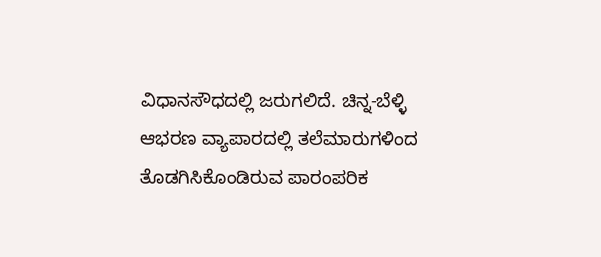ವಿಧಾನಸೌಧದಲ್ಲಿ ಜರುಗಲಿದೆ. ಚಿನ್ನ-ಬೆಳ್ಳಿ ಆಭರಣ ವ್ಯಾಪಾರದಲ್ಲಿ ತಲೆಮಾರುಗಳಿಂದ ತೊಡಗಿಸಿಕೊಂಡಿರುವ ಪಾರಂಪರಿಕ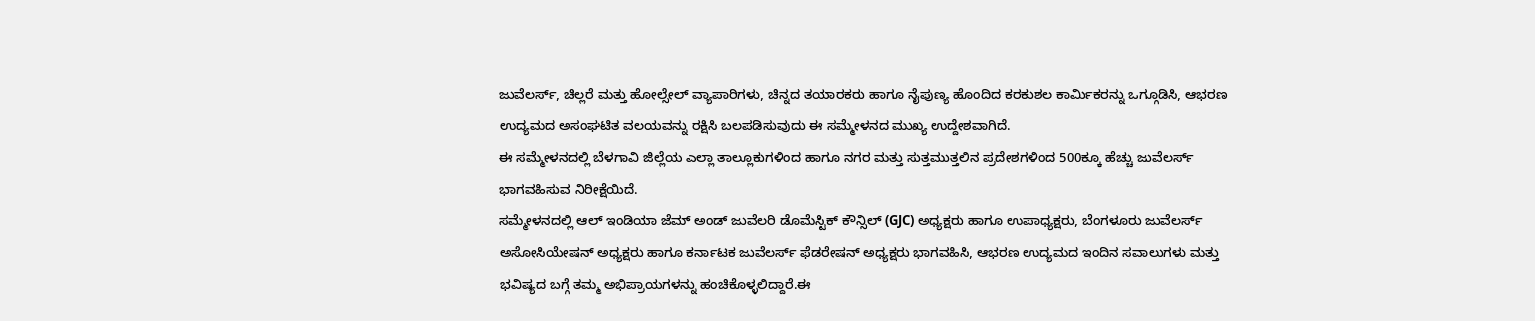ಜುವೆಲರ್ಸ್, ಚಿಲ್ಲರೆ ಮತ್ತು ಹೋಲ್ಸೇಲ್ ವ್ಯಾಪಾರಿಗಳು, ಚಿನ್ನದ ತಯಾರಕರು ಹಾಗೂ ನೈಪುಣ್ಯ ಹೊಂದಿದ ಕರಕುಶಲ ಕಾರ್ಮಿಕರನ್ನು ಒಗ್ಗೂಡಿಸಿ, ಆಭರಣ ಉದ್ಯಮದ ಅಸಂಘಟಿತ ವಲಯವನ್ನು ರಕ್ಷಿಸಿ ಬಲಪಡಿಸುವುದು ಈ ಸಮ್ಮೇಳನದ ಮುಖ್ಯ ಉದ್ದೇಶವಾಗಿದೆ.
ಈ ಸಮ್ಮೇಳನದಲ್ಲಿ ಬೆಳಗಾವಿ ಜಿಲ್ಲೆಯ ಎಲ್ಲಾ ತಾಲ್ಲೂಕುಗಳಿಂದ ಹಾಗೂ ನಗರ ಮತ್ತು ಸುತ್ತಮುತ್ತಲಿನ ಪ್ರದೇಶಗಳಿಂದ 500ಕ್ಕೂ ಹೆಚ್ಚು ಜುವೆಲರ್ಸ್ ಭಾಗವಹಿಸುವ ನಿರೀಕ್ಷೆಯಿದೆ.
ಸಮ್ಮೇಳನದಲ್ಲಿ ಆಲ್ ಇಂಡಿಯಾ ಜೆಮ್ ಅಂಡ್ ಜುವೆಲರಿ ಡೊಮೆಸ್ಟಿಕ್ ಕೌನ್ಸಿಲ್ (GJC) ಅಧ್ಯಕ್ಷರು ಹಾಗೂ ಉಪಾಧ್ಯಕ್ಷರು, ಬೆಂಗಳೂರು ಜುವೆಲರ್ಸ್ ಅಸೋಸಿಯೇಷನ್ ಅಧ್ಯಕ್ಷರು ಹಾಗೂ ಕರ್ನಾಟಕ ಜುವೆಲರ್ಸ್ ಫೆಡರೇಷನ್ ಅಧ್ಯಕ್ಷರು ಭಾಗವಹಿಸಿ, ಆಭರಣ ಉದ್ಯಮದ ಇಂದಿನ ಸವಾಲುಗಳು ಮತ್ತು ಭವಿಷ್ಯದ ಬಗ್ಗೆ ತಮ್ಮ ಅಭಿಪ್ರಾಯಗಳನ್ನು ಹಂಚಿಕೊಳ್ಳಲಿದ್ದಾರೆ.ಈ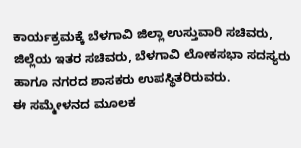ಕಾರ್ಯಕ್ರಮಕ್ಕೆ ಬೆಳಗಾವಿ ಜಿಲ್ಲಾ ಉಸ್ತುವಾರಿ ಸಚಿವರು, ಜಿಲ್ಲೆಯ ಇತರ ಸಚಿವರು, ಬೆಳಗಾವಿ ಲೋಕಸಭಾ ಸದಸ್ಯರು ಹಾಗೂ ನಗರದ ಶಾಸಕರು ಉಪಸ್ಥಿತರಿರುವರು.
ಈ ಸಮ್ಮೇಳನದ ಮೂಲಕ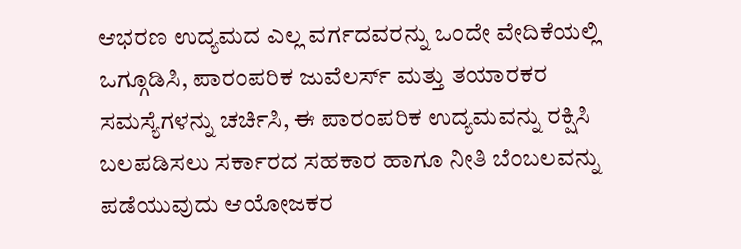ಆಭರಣ ಉದ್ಯಮದ ಎಲ್ಲ ವರ್ಗದವರನ್ನು ಒಂದೇ ವೇದಿಕೆಯಲ್ಲಿ ಒಗ್ಗೂಡಿಸಿ, ಪಾರಂಪರಿಕ ಜುವೆಲರ್ಸ್ ಮತ್ತು ತಯಾರಕರ ಸಮಸ್ಯೆಗಳನ್ನು ಚರ್ಚಿಸಿ, ಈ ಪಾರಂಪರಿಕ ಉದ್ಯಮವನ್ನು ರಕ್ಷಿಸಿ ಬಲಪಡಿಸಲು ಸರ್ಕಾರದ ಸಹಕಾರ ಹಾಗೂ ನೀತಿ ಬೆಂಬಲವನ್ನು ಪಡೆಯುವುದು ಆಯೋಜಕರ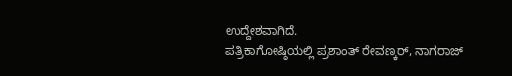ಉದ್ದೇಶವಾಗಿದೆ.
ಪತ್ರಿಕಾಗೋಷ್ಠಿಯಲ್ಲಿ ಪ್ರಶಾಂತ್ ರೇವಣ್ಕರ್, ನಾಗರಾಜ್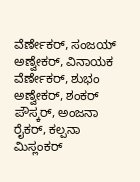ವೆರ್ಣೇಕರ್, ಸಂಜಯ್ ಅಣ್ವೇಕರ್, ವಿನಾಯಕ ವೆರ್ಣೇಕರ್, ಶುಭಂ ಅಣ್ವೇಕರ್, ಶಂಕರ್ ಪೌಸ್ಕರ್, ಅಂಜನಾ ರೈಕರ್, ಕಲ್ಪನಾ ಮಿಸ್ಲಂಕರ್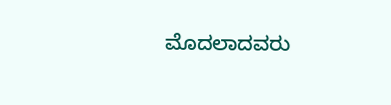ಮೊದಲಾದವರು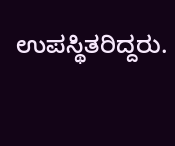ಉಪಸ್ಥಿತರಿದ್ದರು.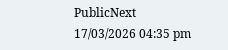PublicNext
17/03/2026 04:35 pm